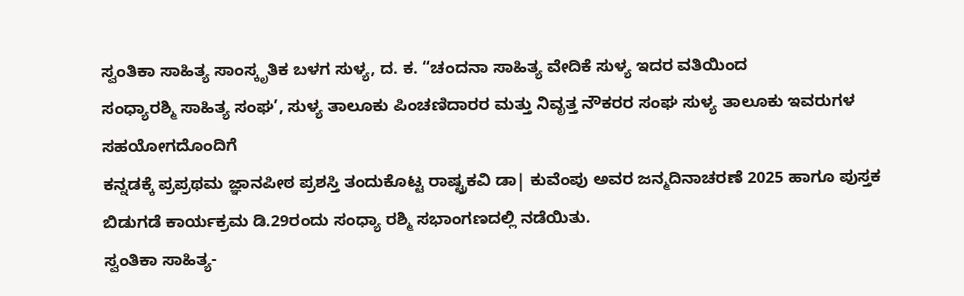ಸ್ವಂತಿಕಾ ಸಾಹಿತ್ಯ ಸಾಂಸ್ಕೃತಿಕ ಬಳಗ ಸುಳ್ಯ, ದ. ಕ. “ಚಂದನಾ ಸಾಹಿತ್ಯ ವೇದಿಕೆ ಸುಳ್ಯ ಇದರ ವತಿಯಿಂದ
ಸಂಧ್ಯಾರಶ್ಮಿ ಸಾಹಿತ್ಯ ಸಂಘ’, ಸುಳ್ಯ ತಾಲೂಕು ಪಿಂಚಣಿದಾರರ ಮತ್ತು ನಿವೃತ್ತ ನೌಕರರ ಸಂಘ ಸುಳ್ಯ ತಾಲೂಕು ಇವರುಗಳ ಸಹಯೋಗದೊಂದಿಗೆ
ಕನ್ನಡಕ್ಕೆ ಪ್ರಪ್ರಥಮ ಜ್ಞಾನಪೀಠ ಪ್ರಶಸ್ತಿ ತಂದುಕೊಟ್ಟ ರಾಷ್ಟ್ರಕವಿ ಡಾ| ಕುವೆಂಪು ಅವರ ಜನ್ಮದಿನಾಚರಣೆ 2025 ಹಾಗೂ ಪುಸ್ತಕ ಬಿಡುಗಡೆ ಕಾರ್ಯಕ್ರಮ ಡಿ.29ರಂದು ಸಂಧ್ಯಾ ರಶ್ಮಿ ಸಭಾಂಗಣದಲ್ಲಿ ನಡೆಯಿತು.
ಸ್ವಂತಿಕಾ ಸಾಹಿತ್ಯ-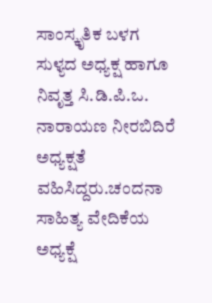ಸಾಂಸ್ಕೃತಿಕ ಬಳಗ ಸುಳ್ಯದ ಅಧ್ಯಕ್ಷ ಹಾಗೂ ನಿವೃತ್ತ ಸಿ.ಡಿ.ಪಿ.ಒ. ನಾರಾಯಣ ನೀರಬಿದಿರೆ ಅಧ್ಯಕ್ಷತೆ ವಹಿಸಿದ್ದರು.ಚಂದನಾ ಸಾಹಿತ್ಯ ವೇದಿಕೆಯ ಅಧ್ಯಕ್ಷೆ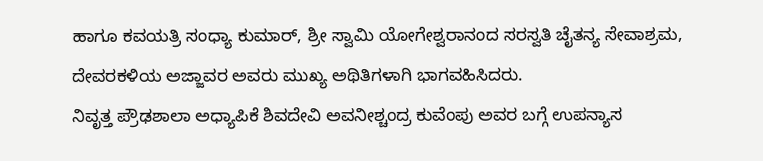ಹಾಗೂ ಕವಯತ್ರಿ ಸಂಧ್ಯಾ ಕುಮಾರ್, ಶ್ರೀ ಸ್ವಾಮಿ ಯೋಗೇಶ್ವರಾನಂದ ಸರಸ್ವತಿ ಚೈತನ್ಯ ಸೇವಾಶ್ರಮ, ದೇವರಕಳಿಯ ಅಜ್ಜಾವರ ಅವರು ಮುಖ್ಯ ಅಥಿತಿಗಳಾಗಿ ಭಾಗವಹಿಸಿದರು.
ನಿವೃತ್ತ ಪ್ರೌಢಶಾಲಾ ಅಧ್ಯಾಪಿಕೆ ಶಿವದೇವಿ ಅವನೀಶ್ಚಂದ್ರ ಕುವೆಂಪು ಅವರ ಬಗ್ಗೆ ಉಪನ್ಯಾಸ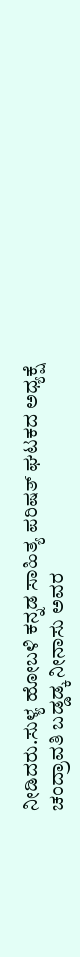ನೀಡಿದರು.ಸುಳ್ಯ ಹೋಬಳಿ ಕನ್ನಡ ಸಾಹಿತ್ಯ ಪರಿಷತ್ ಘಟಕದ ಅಧ್ಯಕ್ಷೆ ಚಂದ್ರಾವತಿ ಬಡ್ಡಡ್ಕ ನೀನಾಸು ಅವರ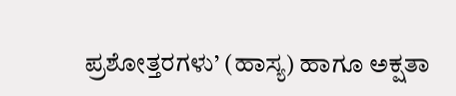ಪ್ರಶೋತ್ತರಗಳು’ (ಹಾಸ್ಯ) ಹಾಗೂ ಅಕ್ಷತಾ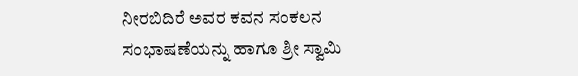ನೀರಬಿದಿರೆ ಅವರ ಕವನ ಸಂಕಲನ ಸಂಭಾಷಣೆಯನ್ನು ಹಾಗೂ ಶ್ರೀ ಸ್ವಾಮಿ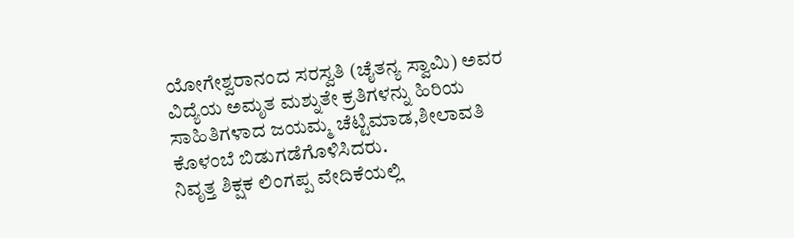ಯೋಗೇಶ್ವರಾನಂದ ಸರಸ್ವತಿ (ಚೈತನ್ಯ ಸ್ವಾಮಿ) ಅವರ ವಿದ್ಯೆಯ ಅಮೃತ ಮಶ್ನುತೇ ಕ್ರತಿಗಳನ್ನು ಹಿರಿಯ ಸಾಹಿತಿಗಳಾದ ಜಯಮ್ಮ ಚೆಟ್ಟಿಮಾಡ,ಶೀಲಾವತಿ ಕೊಳಂಬೆ ಬಿಡುಗಡೆಗೊಳಿಸಿದರು.
ನಿವೃತ್ತ ಶಿಕ್ಷಕ ಲಿಂಗಪ್ಪ ವೇದಿಕೆಯಲ್ಲಿ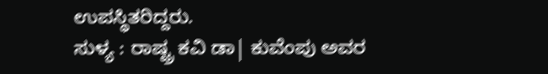ಉಪಸ್ಥಿತರಿದ್ದರು.
ಸುಳ್ಯ : ರಾಷ್ಟ್ರ ಕವಿ ಡಾ| ಕುವೆಂಪು ಅವರ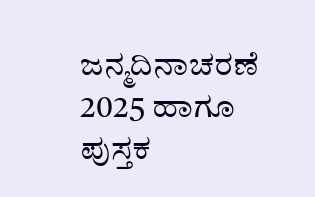ಜನ್ಮದಿನಾಚರಣೆ 2025 ಹಾಗೂ ಪುಸ್ತಕ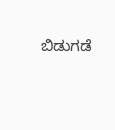ಬಿಡುಗಡೆ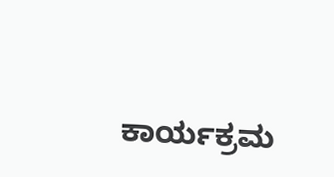ಕಾರ್ಯಕ್ರಮ